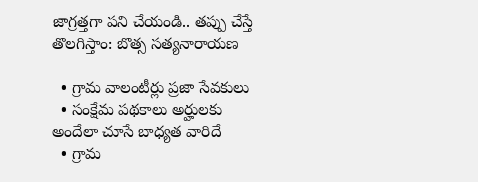జాగ్రత్తగా పని చేయండి.. తప్పు చేస్తే తొలగిస్తాం: బొత్స సత్యనారాయణ

  • గ్రామ వాలంటీర్లు ప్రజా సేవకులు
  • సంక్షేమ పథకాలు అర్హులకు అందేలా చూసే బాధ్యత వారిదే
  • గ్రామ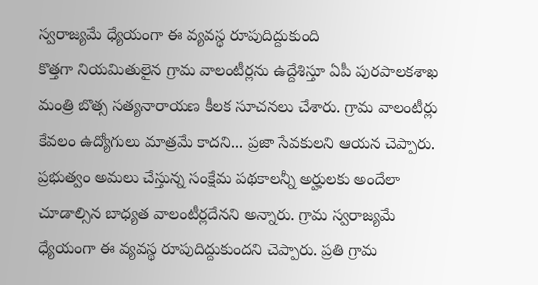స్వరాజ్యమే ధ్యేయంగా ఈ వ్యవస్థ రూపుదిద్దుకుంది
కొత్తగా నియమితులైన గ్రామ వాలంటీర్లను ఉద్దేశిస్తూ ఏపీ పురపాలకశాఖ మంత్రి బొత్స సత్యనారాయణ కీలక సూచనలు చేశారు. గ్రామ వాలంటీర్లు కేవలం ఉద్యోగులు మాత్రమే కాదని... ప్రజా సేవకులని ఆయన చెప్పారు. ప్రభుత్వం అమలు చేస్తున్న సంక్షేమ పథకాలన్నీ అర్హులకు అందేలా చూడాల్సిన బాధ్యత వాలంటీర్లదేనని అన్నారు. గ్రామ స్వరాజ్యమే ధ్యేయంగా ఈ వ్యవస్థ రూపుదిద్దుకుందని చెప్పారు. ప్రతి గ్రామ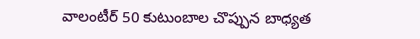వాలంటీర్ 50 కుటుంబాల చొప్పున బాధ్యత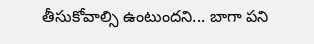తీసుకోవాల్సి ఉంటుందని... బాగా పని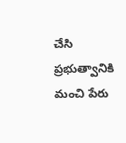చేసి ప్రభుత్వానికి మంచి పేరు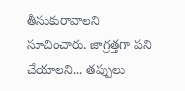తీసుకురావాలని సూచించారు. జాగ్రత్తగా పని చేయాలని... తప్పులు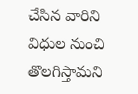చేసిన వారిని విధుల నుంచి తొలగిస్తామని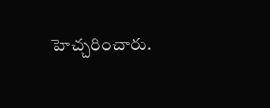హెచ్చరించారు.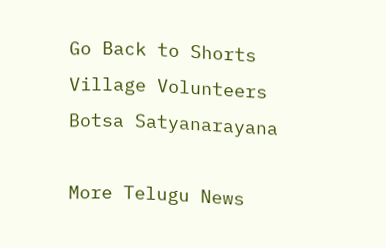Go Back to Shorts
Village Volunteers
Botsa Satyanarayana

More Telugu News